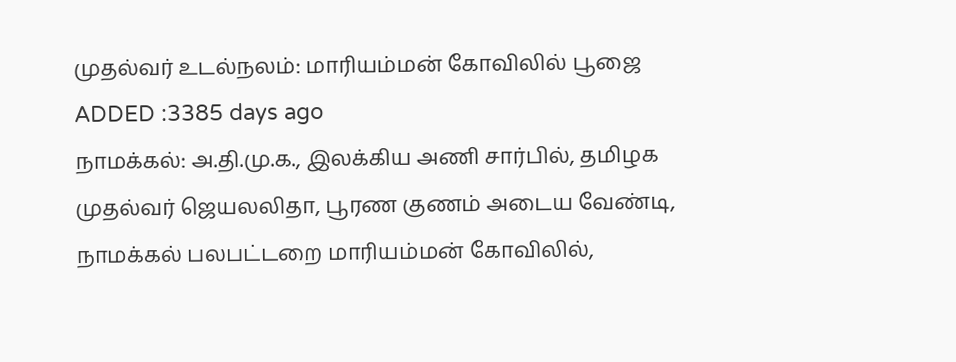முதல்வர் உடல்நலம்: மாரியம்மன் கோவிலில் பூஜை
ADDED :3385 days ago
நாமக்கல்: அ.தி.மு.க., இலக்கிய அணி சார்பில், தமிழக முதல்வர் ஜெயலலிதா, பூரண குணம் அடைய வேண்டி, நாமக்கல் பலபட்டறை மாரியம்மன் கோவிலில்,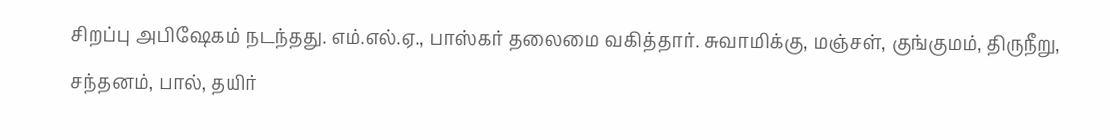சிறப்பு அபிஷேகம் நடந்தது. எம்.எல்.ஏ., பாஸ்கர் தலைமை வகித்தார். சுவாமிக்கு, மஞ்சள், குங்குமம், திருநீறு, சந்தனம், பால், தயிர்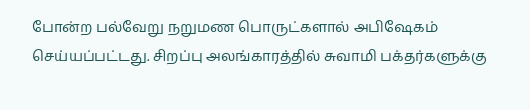போன்ற பல்வேறு நறுமண பொருட்களால் அபிஷேகம் செய்யப்பட்டது. சிறப்பு அலங்காரத்தில் சுவாமி பக்தர்களுக்கு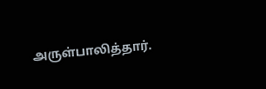அருள்பாலித்தார்.